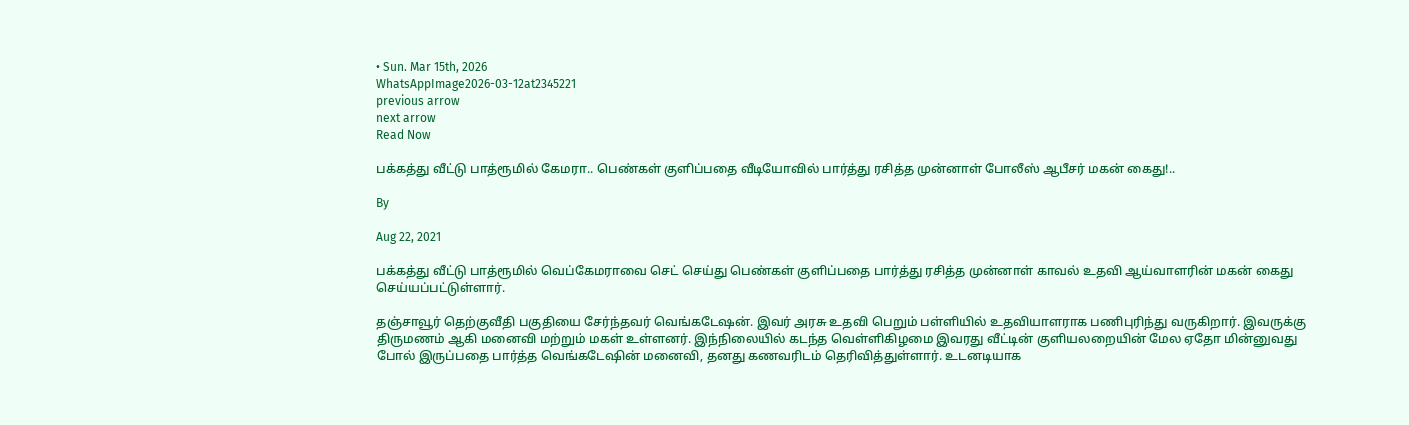• Sun. Mar 15th, 2026
WhatsAppImage2026-03-12at2345221
previous arrow
next arrow
Read Now

பக்கத்து வீட்டு பாத்ரூமில் கேமரா.. பெண்கள் குளிப்பதை வீடியோவில் பார்த்து ரசித்த முன்னாள் போலீஸ் ஆபீசர் மகன் கைது!..

By

Aug 22, 2021

பக்கத்து வீட்டு பாத்ரூமில் வெப்கேமராவை செட் செய்து பெண்கள் குளிப்பதை பார்த்து ரசித்த முன்னாள் காவல் உதவி ஆய்வாளரின் மகன் கைது செய்யப்பட்டுள்ளார்.

தஞ்சாவூர் தெற்குவீதி பகுதியை சேர்ந்தவர் வெங்கடேஷன். இவர் அரசு உதவி பெறும் பள்ளியில் உதவியாளராக பணிபுரிந்து வருகிறார். இவருக்கு திருமணம் ஆகி மனைவி மற்றும் மகள் உள்ளனர். இந்நிலையில் கடந்த வெள்ளிகிழமை இவரது வீட்டின் குளியலறையின் மேல ஏதோ மின்னுவது போல் இருப்பதை பார்த்த வெங்கடேஷின் மனைவி, தனது கணவரிடம் தெரிவித்துள்ளார். உடனடியாக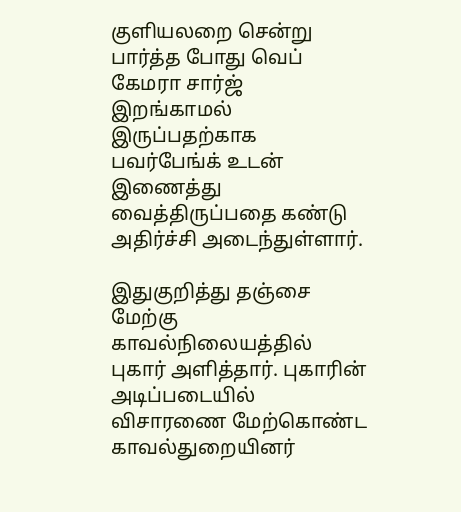குளியலறை சென்று பார்த்த போது வெப் கேமரா சார்ஜ் இறங்காமல் இருப்பதற்காக பவர்பேங்க் உடன் இணைத்து வைத்திருப்பதை கண்டு அதிர்ச்சி அடைந்துள்ளார்.

இதுகுறித்து தஞ்சை மேற்கு காவல்நிலையத்தில் புகார் அளித்தார். புகாரின் அடிப்படையில் விசாரணை மேற்கொண்ட காவல்துறையினர்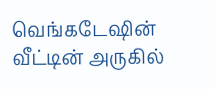வெங்கடேஷின் வீட்டின் அருகில்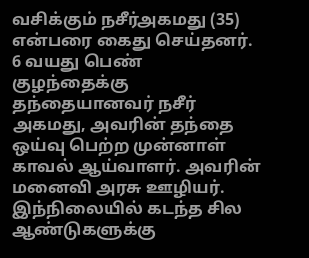வசிக்கும் நசீர்அகமது (35) என்பரை கைது செய்தனர். 6 வயது பெண் குழந்தைக்கு தந்தையானவர் நசீர் அகமது, அவரின் தந்தை ஒய்வு பெற்ற முன்னாள் காவல் ஆய்வாளர். அவரின் மனைவி அரசு ஊழியர். இந்நிலையில் கடந்த சில ஆண்டுகளுக்கு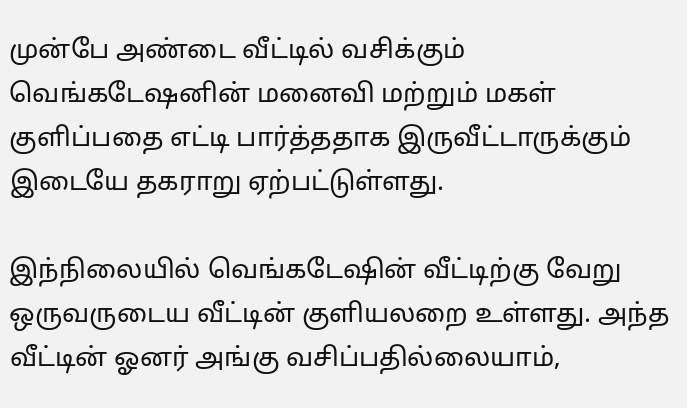முன்பே அண்டை வீட்டில் வசிக்கும் வெங்கடேஷனின் மனைவி மற்றும் மகள் குளிப்பதை எட்டி பார்த்ததாக இருவீட்டாருக்கும் இடையே தகராறு ஏற்பட்டுள்ளது.

இந்நிலையில் வெங்கடேஷின் வீட்டிற்கு வேறு ஒருவருடைய வீட்டின் குளியலறை உள்ளது. அந்த வீட்டின் ஓனர் அங்கு வசிப்பதில்லையாம்,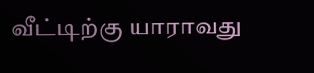வீட்டிற்கு யாராவது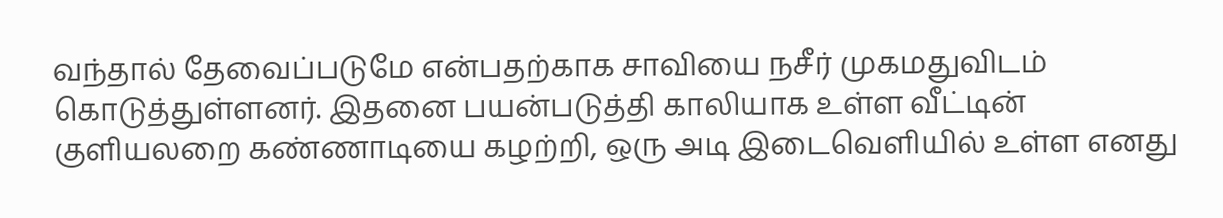வந்தால் தேவைப்படுமே என்பதற்காக சாவியை நசீர் முகமதுவிடம் கொடுத்துள்ளனர். இதனை பயன்படுத்தி காலியாக உள்ள வீட்டின் குளியலறை கண்ணாடியை கழற்றி, ஒரு அடி இடைவெளியில் உள்ள எனது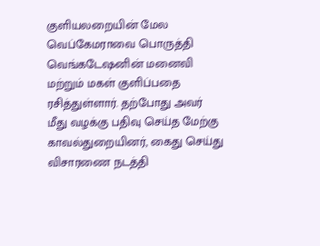குளியலறையின் மேல வெப்கேமராவை பொருத்தி வெங்கடேஷனின் மனைவி மற்றும் மகள் குளிப்பதை ரசித்துள்ளார். தற்போது அவர் மீது வழக்கு பதிவு செய்த மேற்கு காவல்துறையினர், கைது செய்து விசாரணை நடத்தி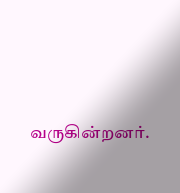வருகின்றனர்.